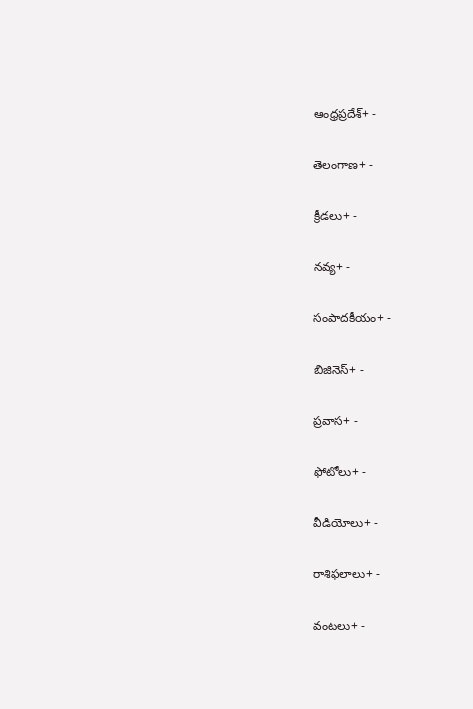ఆంధ్రప్రదేశ్+ -

తెలంగాణ+ -

క్రీడలు+ -

నవ్య+ -

సంపాదకీయం+ -

బిజినెస్+ -

ప్రవాస+ -

ఫోటోలు+ -

వీడియోలు+ -

రాశిఫలాలు+ -

వంటలు+ -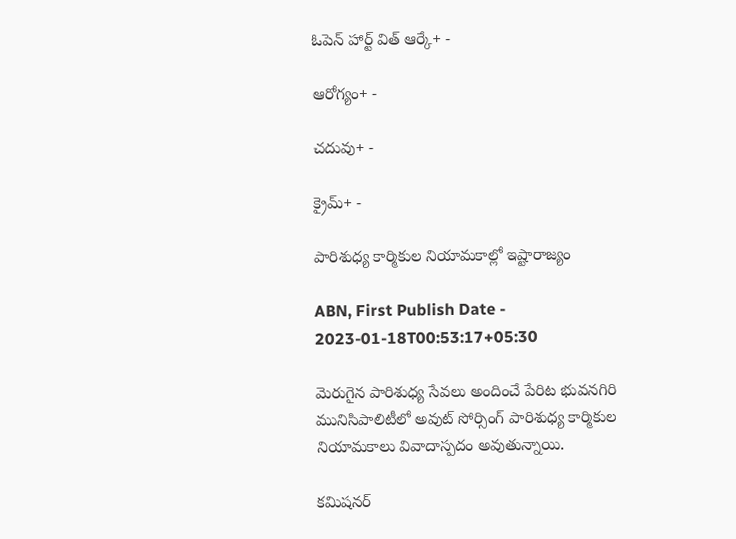ఓపెన్ హార్ట్ విత్ ఆర్కే+ -

ఆరోగ్యం+ -

చదువు+ -

క్రైమ్+ -

పారిశుధ్య కార్మికుల నియామకాల్లో ఇష్టారాజ్యం

ABN, First Publish Date - 2023-01-18T00:53:17+05:30

మెరుగైన పారిశుధ్య సేవలు అందించే పేరిట భువనగిరి మునిసిపాలిటీలో అవుట్‌ సోర్సింగ్‌ పారిశుధ్య కార్మికుల నియామకాలు వివాదాస్పదం అవుతున్నాయి.

కమిషనర్‌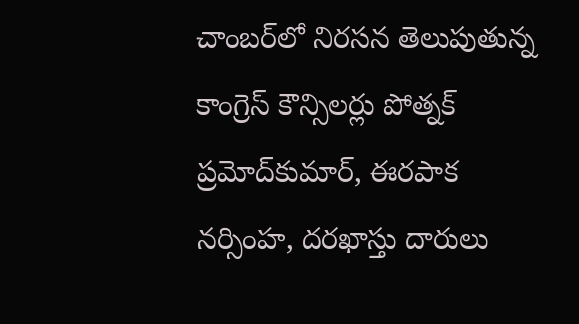చాంబర్‌లో నిరసన తెలుపుతున్న కాంగ్రెస్‌ కౌన్సిలర్లు పోత్నక్‌ ప్రమోద్‌కుమార్‌, ఈరపాక నర్సింహ, దరఖాస్తు దారులు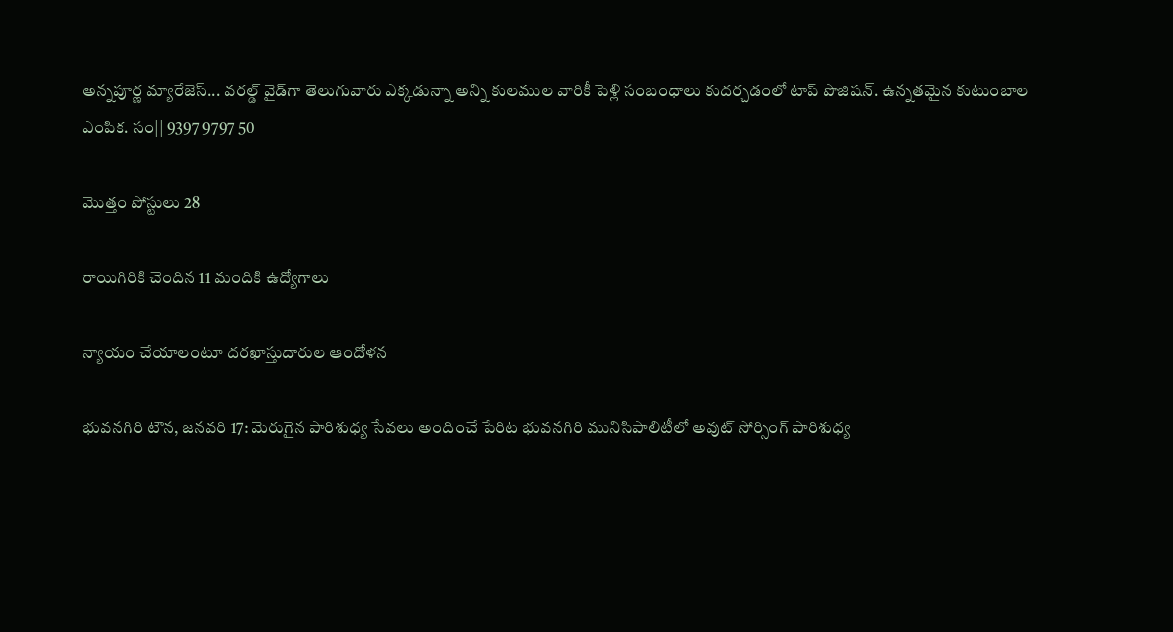అన్నపూర్ణ మ్యారేజెస్... వరల్డ్ వైడ్‌గా తెలుగువారు ఎక్కడున్నా అన్ని కులముల వారికీ పెళ్లి సంబంధాలు కుదర్చడంలో టాప్ పొజిషన్. ఉన్నతమైన కుటుంబాల ఎంపిక. సం|| 9397 9797 50

మొత్తం పోస్టులు 28

రాయిగిరికి చెందిన 11 మందికి ఉద్యోగాలు

న్యాయం చేయాలంటూ దరఖాస్తుదారుల ఆందోళన

భువనగిరి టౌన, జనవరి 17: మెరుగైన పారిశుధ్య సేవలు అందించే పేరిట భువనగిరి మునిసిపాలిటీలో అవుట్‌ సోర్సింగ్‌ పారిశుధ్య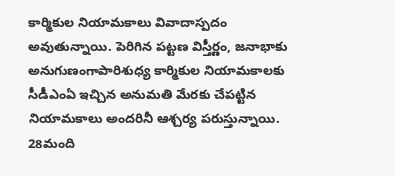కార్మికుల నియామకాలు వివాదాస్పదం అవుతున్నాయి. పెరిగిన పట్టణ విస్తీర్ణం, జనాభాకు అనుగుణంగాపారిశుధ్య కార్మికుల నియామకాలకు సీడీఎంఏ ఇచ్చిన అనుమతి మేరకు చేపట్టిన నియామకాలు అందరినీ ఆశ్చర్య పరుస్తున్నాయి. 28మంది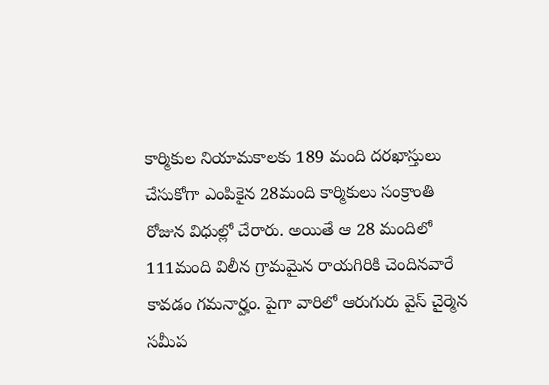కార్మికుల నియామకాలకు 189 మంది దరఖాస్తులు చేసుకోగా ఎంపికైన 28మంది కార్మికులు సంక్రాంతి రోజున విధుల్లో చేరారు. అయితే ఆ 28 మందిలో 111మంది విలీన గ్రామమైన రాయగిరికి చెందినవారే కావడం గమనార్హం. పైగా వారిలో ఆరుగురు వైస్‌ చైర్మెన సమీప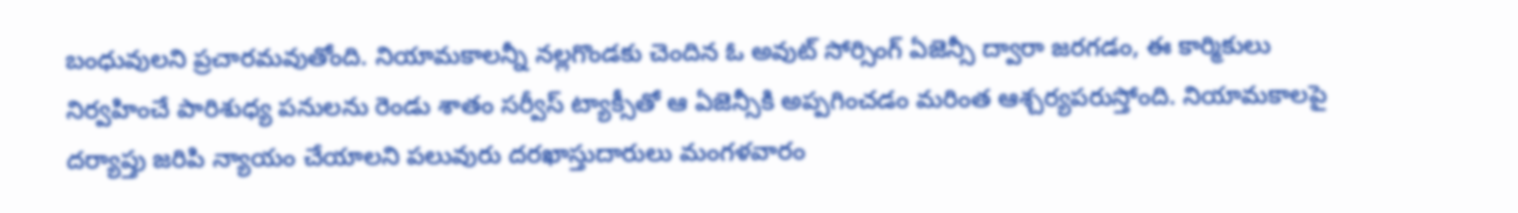బంధువులని ప్రచారమవుతోంది. నియామకాలన్నీ నల్లగొండకు చెందిన ఓ అవుట్‌ సోర్సింగ్‌ ఏజెన్సీ ద్వారా జరగడం, ఈ కార్మికులు నిర్వహించే పారిశుధ్య పనులను రెండు శాతం సర్వీస్‌ ట్యాక్సీతో ఆ ఏజెన్సీకి అప్పగించడం మరింత ఆశ్చర్యపరుస్తోంది. నియామకాలపై దర్యాప్తు జరిపి న్యాయం చేయాలని పలువురు దరఖాస్తుదారులు మంగళవారం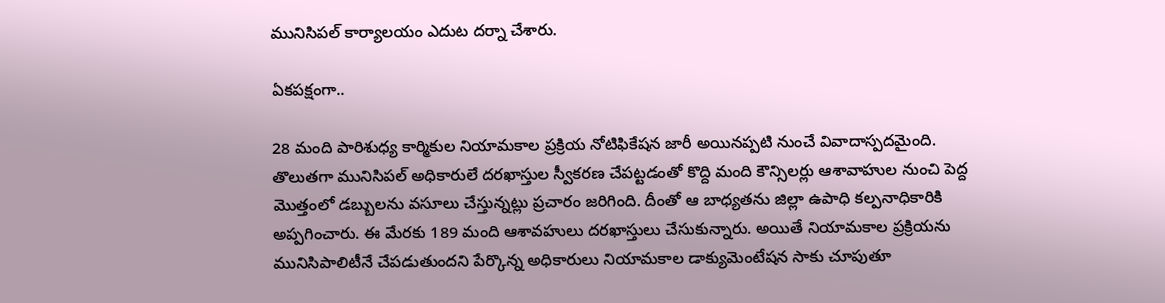మునిసిపల్‌ కార్యాలయం ఎదుట దర్నా చేశారు.

ఏకపక్షంగా..

28 మంది పారిశుధ్య కార్మికుల నియామకాల ప్రక్రియ నోటిఫికేషన జారీ అయినప్పటి నుంచే వివాదాస్పదమైంది. తొలుతగా మునిసిపల్‌ అధికారులే దరఖాస్తుల స్వీకరణ చేపట్టడంతో కొద్ది మంది కౌన్సిలర్లు ఆశావాహుల నుంచి పెద్ద మొత్తంలో డబ్బులను వసూలు చేస్తున్నట్లు ప్రచారం జరిగింది. దీంతో ఆ బాధ్యతను జిల్లా ఉపాధి కల్పనాధికారికి అప్పగించారు. ఈ మేరకు 189 మంది ఆశావహులు దరఖాస్తులు చేసుకున్నారు. అయితే నియామకాల ప్రక్రియను మునిసిపాలిటీనే చేపడుతుందని పేర్కొన్న అధికారులు నియామకాల డాక్యుమెంటేషన సాకు చూపుతూ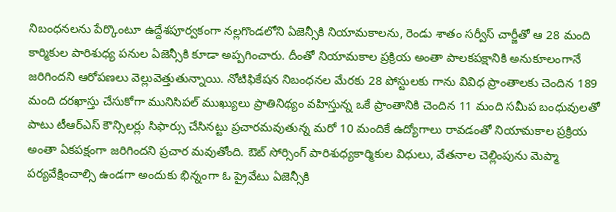నిబంధనలను పేర్కొంటూ ఉద్దేశపూర్వకంగా నల్లగొండలోని ఏజెన్సీకి నియామకాలను, రెండు శాతం సర్వీస్‌ చార్జీతో ఆ 28 మంది కార్మికుల పారిశుధ్య పనుల ఏజెన్సీకి కూడా అప్పగించారు. దీంతో నియామకాల ప్రక్రియ అంతా పాలకపక్షానికి అనుకూలంగానే జరిగిందని ఆరోపణలు వెల్లువెత్తుతున్నాయి. నోటిఫికేషన నిబంధనల మేరకు 28 పోస్టులకు గాను వివిధ ప్రాంతాలకు చెందిన 189 మంది దరఖాస్తు చేసుకోగా మునిసిపల్‌ ముఖ్యులు ప్రాతినిథ్యం వహిస్తున్న ఒకే ప్రాంతానికి చెందిన 11 మంది సమీప బంధువులతో పాటు టీఆర్‌ఎస్‌ కౌన్సిలర్లు సిఫార్సు చేసినట్టు ప్రచారమవుతున్న మరో 10 మందికే ఉద్యోగాలు రావడంతో నియామకాల ప్రక్రియ అంతా ఏకపక్షంగా జరిగిందని ప్రచార మవుతోంది. ఔట్‌ సోర్సింగ్‌ పారిశుధ్యకార్మికుల విధులు, వేతనాల చెల్లింపును మెప్మా పర్యవేక్షించాల్సి ఉండగా అందుకు భిన్నంగా ఓ ప్రైవేటు ఏజెన్సీకి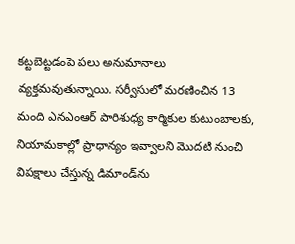కట్టబెట్టడంపె పలు అనుమానాలు వ్యక్తమవుతున్నాయి. సర్వీసులో మరణించిన 13 మంది ఎనఎంఆర్‌ పారిశుధ్య కార్మికుల కుటుంబాలకు, నియామకాల్లో ప్రాధాన్యం ఇవ్వాలని మొదటి నుంచి విపక్షాలు చేస్తున్న డిమాండ్‌ను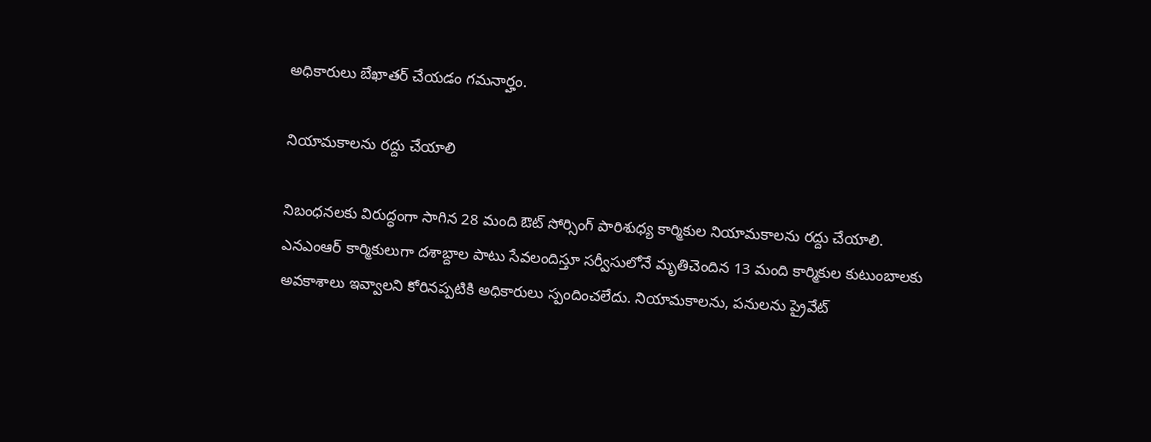అధికారులు బేఖాతర్‌ చేయడం గమనార్హం.

నియామకాలను రద్దు చేయాలి

నిబంధనలకు విరుద్ధంగా సాగిన 28 మంది ఔట్‌ సోర్సింగ్‌ పారిశుధ్య కార్మికుల నియామకాలను రద్దు చేయాలి. ఎనఎంఆర్‌ కార్మికులుగా దశాబ్దాల పాటు సేవలందిస్తూ సర్వీసులోనే మృతిచెందిన 13 మంది కార్మికుల కుటుంబాలకు అవకాశాలు ఇవ్వాలని కోరినప్పటికి అధికారులు స్పందించలేదు. నియామకాలను, పనులను ప్రైవేట్‌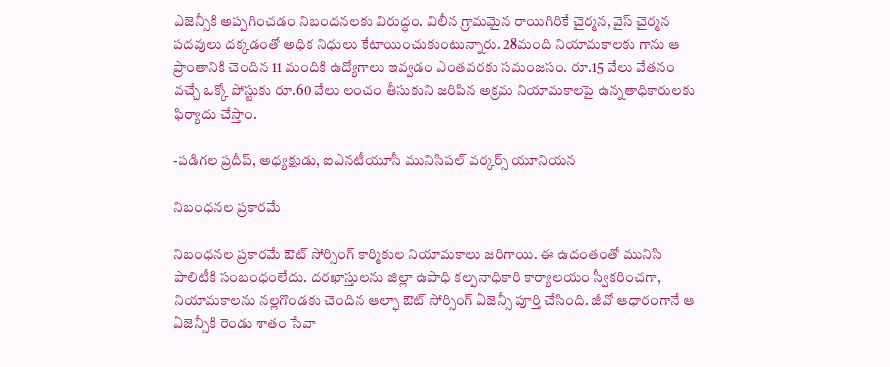ఎజెన్సీకి అప్పగించడం నిబందనలకు విరుద్ధం. విలీన గ్రామమైన రాయిగిరికే చైర్మన, వైస్‌ చైర్మన పదవులు దక్కడంతో అధిక నిధులు కేటాయించుకుంటున్నారు. 28మంది నియామకాలకు గాను ఆ ప్రాంతానికి చెందిన 11 మందికి ఉద్యోగాలు ఇవ్వడం ఎంతవరకు సమంజసం. రూ.15 వేలు వేతనం వచ్చే ఒక్కో పోస్టుకు రూ.60 వేలు లంచం తీసుకుని జరిపిన అక్రమ నియామకాలపై ఉన్నతాధికారులకు ఫిర్యాదు చేస్తాం.

-పడిగల ప్రదీప్‌, అధ్యక్షుడు, ఐఎనటీయూసీ మునిసిపల్‌ వర్కర్స్‌ యూనియన

నిబంధనల ప్రకారమే

నిబంధనల ప్రకారమే ఔట్‌ సోర్సింగ్‌ కార్మికుల నియామకాలు జరిగాయి. ఈ ఉదంతంతో మునిసి పాలిటీకి సంబంధంలేదు. దరఖాస్తులను జిల్లా ఉపాధి కల్పనాధికారి కార్యాలయం స్వీకరించగా, నియామకాలను నల్లగొండకు చెందిన ఆల్ఫా ఔట్‌ సోర్సింగ్‌ ఏజెన్సీ పూర్తి చేసింది. జీవో ఆధారంగానే ఆ ఏజెన్సీకి రెండు శాతం సేవా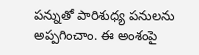పన్నుతో పారిశుధ్య పనులను అప్పగించాం. ఈ అంశంపై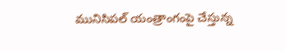మునిసిపల్‌ యంత్రాంగంపై చేస్తున్న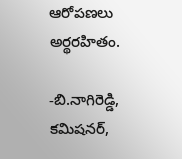ఆరోపణలు అర్థరహితం.

-బి.నాగిరెడ్డి, కమిషనర్‌,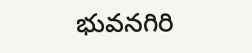భువనగిరి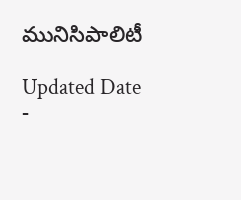మునిసిపాలిటీ

Updated Date -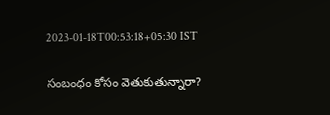2023-01-18T00:53:18+05:30 IST

సంబంధం కోసం వెతుకుతున్నారా?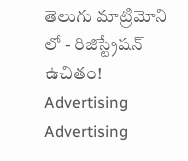తెలుగు మాట్రిమోని లో - రిజిస్ట్రేషన్ ఉచితం!
Advertising
Advertising